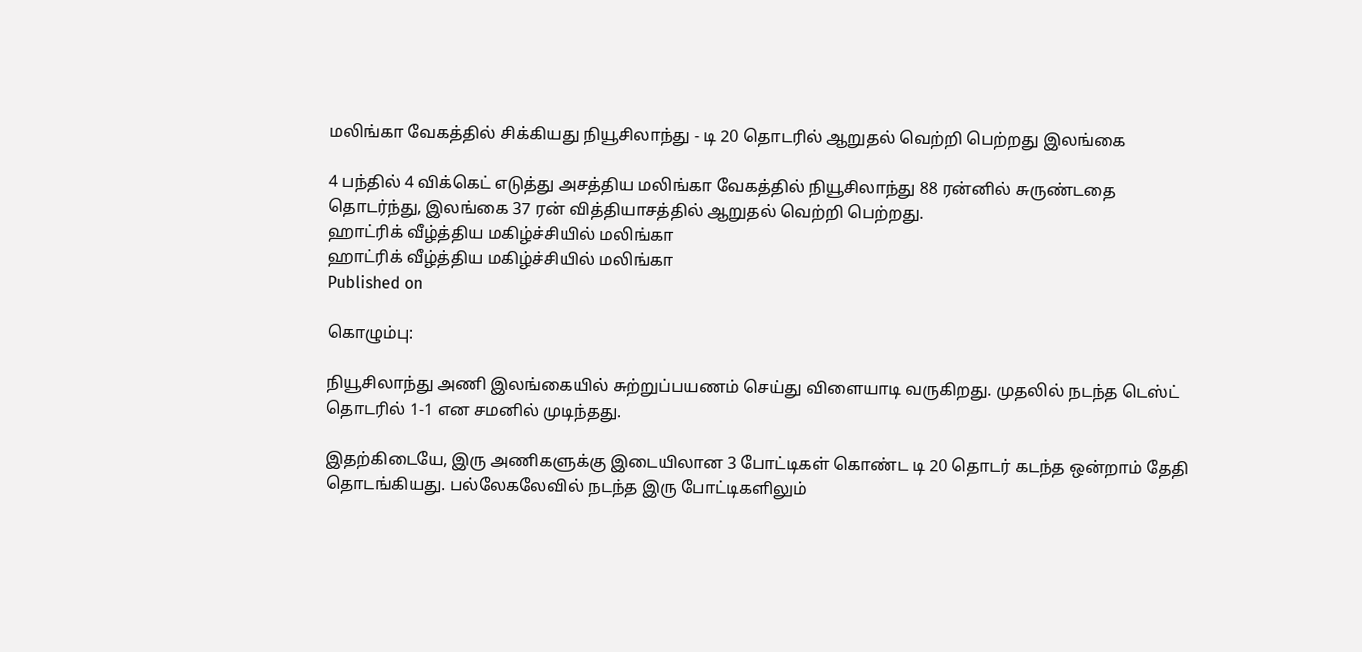மலிங்கா வேகத்தில் சிக்கியது நியூசிலாந்து - டி 20 தொடரில் ஆறுதல் வெற்றி பெற்றது இலங்கை

4 பந்தில் 4 விக்கெட் எடுத்து அசத்திய மலிங்கா வேகத்தில் நியூசிலாந்து 88 ரன்னில் சுருண்டதை தொடர்ந்து, இலங்கை 37 ரன் வித்தியாசத்தில் ஆறுதல் வெற்றி பெற்றது.
ஹாட்ரிக் வீழ்த்திய மகிழ்ச்சியில் மலிங்கா
ஹாட்ரிக் வீழ்த்திய மகிழ்ச்சியில் மலிங்கா
Published on

கொழும்பு:

நியூசிலாந்து அணி இலங்கையில் சுற்றுப்பயணம் செய்து விளையாடி வருகிறது. முதலில் நடந்த டெஸ்ட் தொடரில் 1-1 என சமனில் முடிந்தது.

இதற்கிடையே, இரு அணிகளுக்கு இடையிலான 3 போட்டிகள் கொண்ட டி 20 தொடர் கடந்த ஒன்றாம் தேதி தொடங்கியது. பல்லேகலேவில் நடந்த இரு போட்டிகளிலும்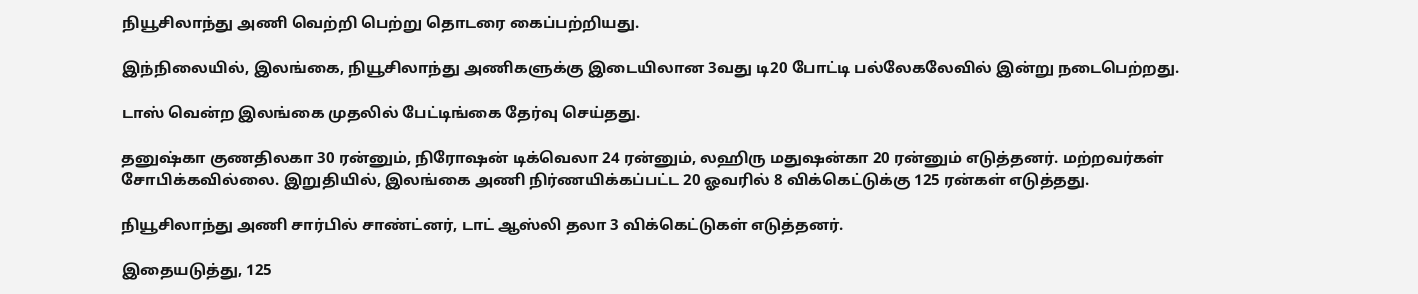நியூசிலாந்து அணி வெற்றி பெற்று தொடரை கைப்பற்றியது.

இந்நிலையில், இலங்கை, நியூசிலாந்து அணிகளுக்கு இடையிலான 3வது டி20 போட்டி பல்லேகலேவில் இன்று நடைபெற்றது.

டாஸ் வென்ற இலங்கை முதலில் பேட்டிங்கை தேர்வு செய்தது.

தனுஷ்கா குணதிலகா 30 ரன்னும், நிரோஷன் டிக்வெலா 24 ரன்னும், லஹிரு மதுஷன்கா 20 ரன்னும் எடுத்தனர். மற்றவர்கள் சோபிக்கவில்லை. இறுதியில், இலங்கை அணி நிர்ணயிக்கப்பட்ட 20 ஓவரில் 8 விக்கெட்டுக்கு 125 ரன்கள் எடுத்தது.

நியூசிலாந்து அணி சார்பில் சாண்ட்னர், டாட் ஆஸ்லி தலா 3 விக்கெட்டுகள் எடுத்தனர்.

இதையடுத்து, 125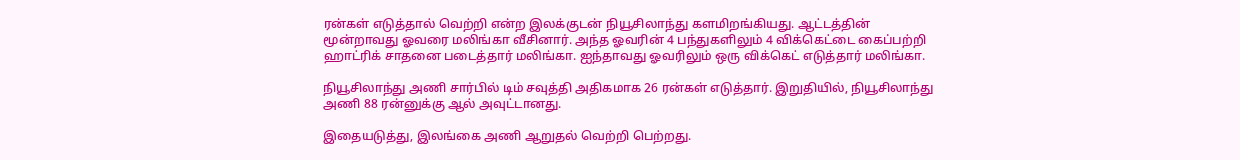ரன்கள் எடுத்தால் வெற்றி என்ற இலக்குடன் நியூசிலாந்து களமிறங்கியது. ஆட்டத்தின் மூன்றாவது ஓவரை மலிங்கா வீசினார். அந்த ஓவரின் 4 பந்துகளிலும் 4 விக்கெட்டை கைப்பற்றி ஹாட்ரிக் சாதனை படைத்தார் மலிங்கா. ஐந்தாவது ஓவரிலும் ஒரு விக்கெட் எடுத்தார் மலிங்கா.

நியூசிலாந்து அணி சார்பில் டிம் சவுத்தி அதிகமாக 26 ரன்கள் எடுத்தார். இறுதியில், நியூசிலாந்து அணி 88 ரன்னுக்கு ஆல் அவுட்டானது.

இதையடுத்து, இலங்கை அணி ஆறுதல் வெற்றி பெற்றது.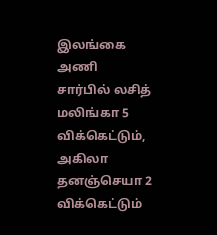இலங்கை அணி சார்பில் லசித் மலிங்கா 5 விக்கெட்டும், அகிலா தனஞ்செயா 2 விக்கெட்டும்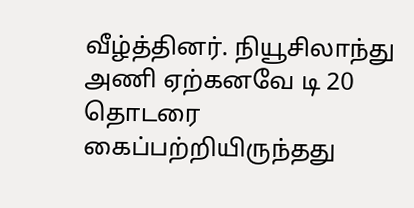வீழ்த்தினர். நியூசிலாந்து அணி ஏற்கனவே டி 20 தொடரை கைப்பற்றியிருந்தது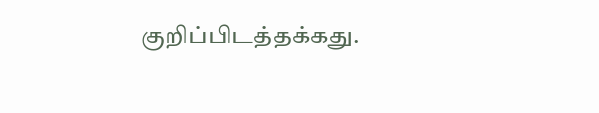குறிப்பிடத்தக்கது.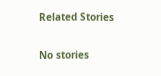Related Stories

No stories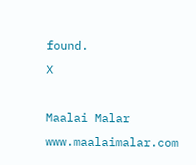found.
X

Maalai Malar
www.maalaimalar.com